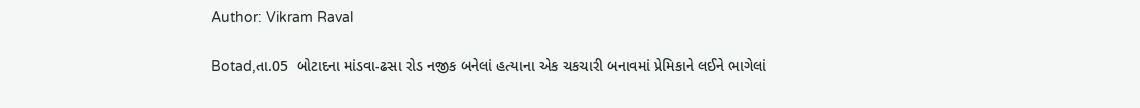Author: Vikram Raval

Botad,તા.05  બોટાદના માંડવા-ઢસા રોડ નજીક બનેલાં હત્યાના એક ચકચારી બનાવમાં પ્રેમિકાને લઈને ભાગેલાં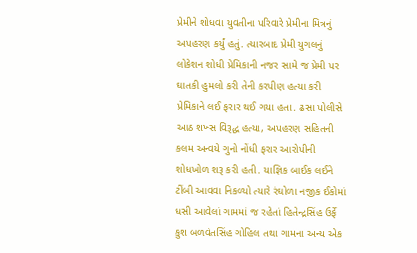પ્રેમીને શોધવા યુવતીના પરિવારે પ્રેમીના મિત્રનું અપહરણ કર્યું હતું. ત્યારબાદ પ્રેમી યુગલનું લોકેશન શોધી પ્રેમિકાની નજર સામે જ પ્રેમી પર ઘાતકી હુમલો કરી તેની કરપીણ હત્યા કરી પ્રેમિકાને લઈ ફરાર થઈ ગયા હતા. ઢસા પોલીસે આઠ શખ્સ વિરૂદ્ધ હત્યા, અપહરણ સહિતની કલમ અન્વયે ગુનો નોંધી ફરાર આરોપીની શોધખોળ શરૂ કરી હતી. યાજ્ઞિક બાઈક લઈને ટીંબી આવવા નિકળ્યો ત્યારે રંઘોળા નજીક ઈકોમાં ધસી આવેલાં ગામમાં જ રહેતાં હિતેન્દ્રસિંહ ઉર્ફે કુશ બળવંતસિંહ ગોહિલ તથા ગામના અન્ય એક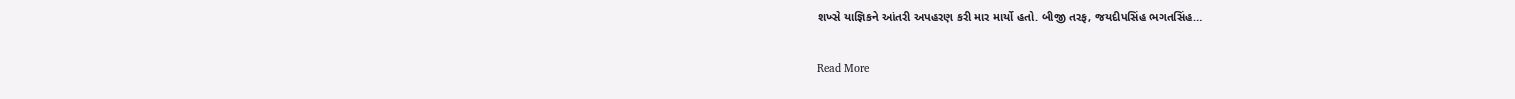શખ્સે યાજ્ઞિકને આંતરી અપહરણ કરી માર માર્યો હતો. બીજી તરફ, જયદીપસિંહ ભગતસિંહ…

Read More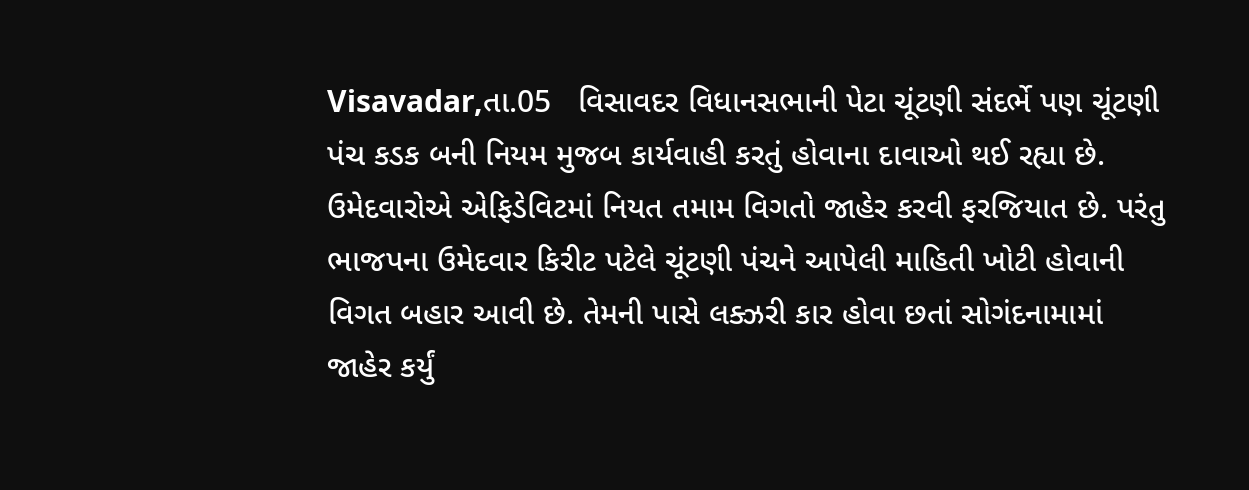Visavadar,તા.05   વિસાવદર વિધાનસભાની પેટા ચૂંટણી સંદર્ભે પણ ચૂંટણી પંચ કડક બની નિયમ મુજબ કાર્યવાહી કરતું હોવાના દાવાઓ થઈ રહ્યા છે. ઉમેદવારોએ એફિડેવિટમાં નિયત તમામ વિગતો જાહેર કરવી ફરજિયાત છે. પરંતુ ભાજપના ઉમેદવાર કિરીટ પટેલે ચૂંટણી પંચને આપેલી માહિતી ખોટી હોવાની વિગત બહાર આવી છે. તેમની પાસે લક્ઝરી કાર હોવા છતાં સોગંદનામામાં જાહેર કર્યું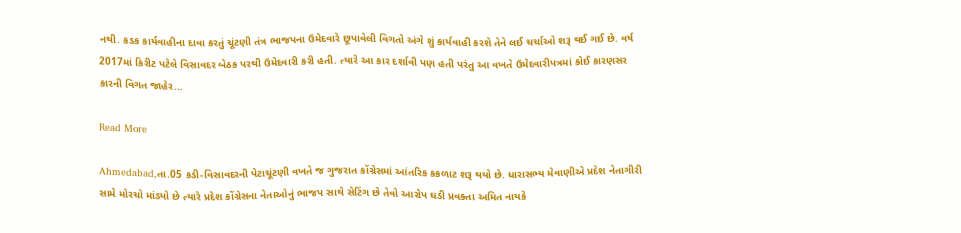નથી. કડક કાર્યવાહીના દાવા કરતું ચૂંટણી તંત્ર ભાજપના ઉમેદવારે છૂપાવેલી વિગતો અંગે શું કાર્યવાહી કરશે તેને લઈ ચર્ચાઓ શરૂ થઈ ગઈ છે. વર્ષ 2017માં કિરીટ પટેલે વિસાવદર બેઠક પરથી ઉમેદવારી કરી હતી. ત્યારે આ કાર દર્શાવી પણ હતી પરંતુ આ વખતે ઉમેદવારીપત્રમાં કોઈ કારણસર કારની વિગત જાહેર…

Read More

Ahmedabad,તા.05 કડી-વિસાવદરની પેટાચૂંટણી વખતે જ ગુજરાત કોંગ્રેસમાં આંતરિક કકળાટ શરૂ થયો છે. ધારાસભ્ય મેવાણીએ પ્રદેશ નેતાગીરી સામે મોરચો માંડ્યો છે ત્યારે પ્રદેશ કોંગ્રેસના નેતાઓનું ભાજપ સાથે સેટિંગ છે તેવો આરોપ ઘડી પ્રવક્તા અમિત નાયકે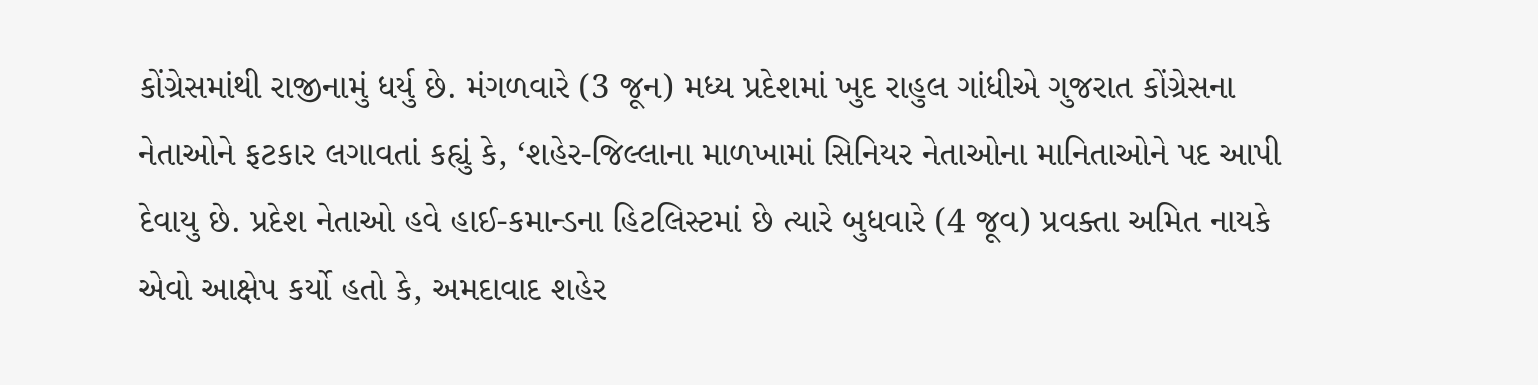કોંગ્રેસમાંથી રાજીનામું ધર્યુ છે. મંગળવારે (3 જૂન) મધ્ય પ્રદેશમાં ખુદ રાહુલ ગાંધીએ ગુજરાત કોંગ્રેસના નેતાઓને ફટકાર લગાવતાં કહ્યું કે, ‘શહેર-જિલ્લાના માળખામાં સિનિયર નેતાઓના માનિતાઓને પદ આપી દેવાયુ છે. પ્રદેશ નેતાઓ હવે હાઈ-કમાન્ડના હિટલિસ્ટમાં છે ત્યારે બુધવારે (4 જૂવ) પ્રવક્તા અમિત નાયકે એવો આક્ષેપ કર્યો હતો કે, અમદાવાદ શહેર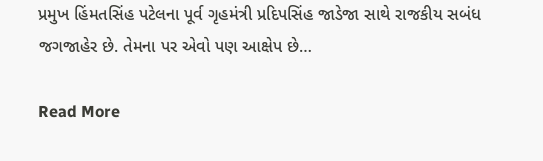પ્રમુખ હિંમતસિંહ પટેલના પૂર્વ ગૃહમંત્રી પ્રદિપસિંહ જાડેજા સાથે રાજકીય સબંધ જગજાહેર છે. તેમના પર એવો પણ આક્ષેપ છે…

Read More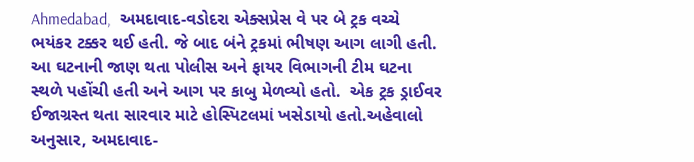Ahmedabad,  અમદાવાદ-વડોદરા એક્સપ્રેસ વે પર બે ટ્રક વચ્ચે ભયંકર ટક્કર થઈ હતી. જે બાદ બંને ટ્રકમાં ભીષણ આગ લાગી હતી. આ ઘટનાની જાણ થતા પોલીસ અને ફાયર વિભાગની ટીમ ઘટના સ્થળે પહોંચી હતી અને આગ પર કાબુ મેળવ્યો હતો.  એક ટ્રક ડ્રાઈવર ઈજાગ્રસ્ત થતા સારવાર માટે હોસ્પિટલમાં ખસેડાયો હતો.અહેવાલો અનુસાર, અમદાવાદ-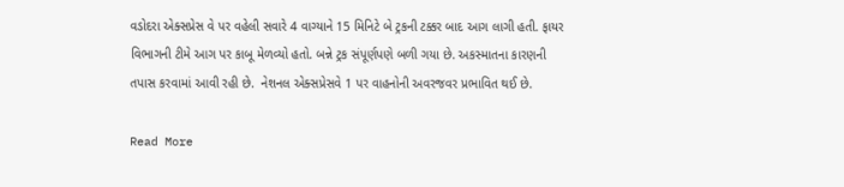વડોદરા એક્સપ્રેસ વે પર વહેલી સવારે 4 વાગ્યાને 15 મિનિટે બે ટ્રકની ટક્કર બાદ આગ લાગી હતી. ફાયર વિભાગની ટીમે આગ પર કાબૂ મેળવ્યો હતો. બન્ને ટ્રક સંપૂર્ણપણે બળી ગયા છે. અકસ્માતના કારણની તપાસ કરવામાં આવી રહી છે.  નેશનલ એક્સપ્રેસવે 1 પર વાહનોની અવરજવર પ્રભાવિત થઈ છે.

Read More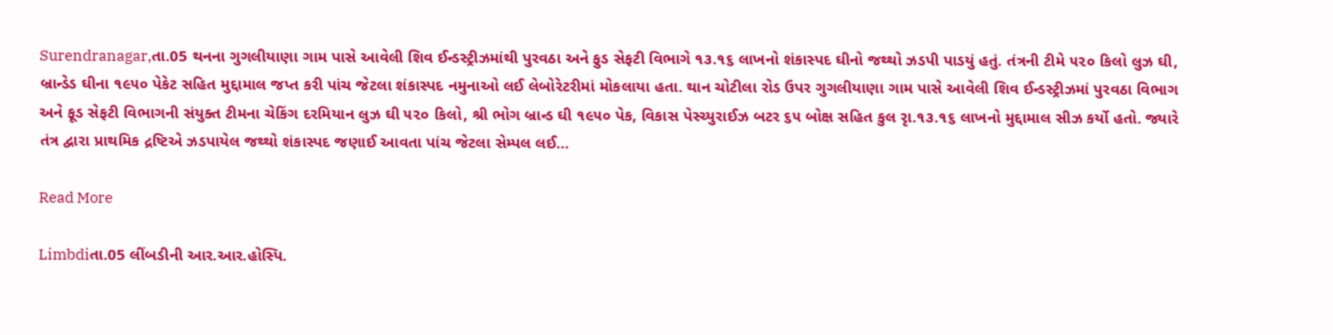Surendranagar,તા.05 થનના ગુગલીયાણા ગામ પાસે આવેલી શિવ ઈન્ડસ્ટ્રીઝમાંથી પુરવઠા અને ફુડ સેફટી વિભાગે ૧૩.૧૬ લાખનો શંકાસ્પદ ઘીનો જથ્થો ઝડપી પાડયું હતું. તંત્રની ટીમે ૫૨૦ કિલો લુઝ ઘી, બ્રાન્ડેડ ઘીના ૧૯૫૦ પેકેટ સહિત મુદ્દામાલ જપ્ત કરી પાંચ જેટલા શંકાસ્પદ નમુનાઓ લઈ લેબોરેટરીમાં મોકલાયા હતા. થાન ચોટીલા રોડ ઉપર ગુગલીયાણા ગામ પાસે આવેલી શિવ ઈન્ડસ્ટ્રીઝમાં પુરવઠા વિભાગ અને ફૂડ સેફટી વિભાગની સંયુક્ત ટીમના ચેકિંગ દરમિયાન લુઝ ઘી ૫૨૦ કિલો, શ્રી ભોગ બ્રાન્ડ ઘી ૧૯૫૦ પેક, વિકાસ પેસ્ચ્યુરાઈઝ બટર ૬૫ બોક્ષ સહિત કુલ રૃા.૧૩.૧૬ લાખનો મુદ્દામાલ સીઝ કર્યો હતો. જ્યારે તંત્ર દ્વારા પ્રાથમિક દ્રષ્ટિએ ઝડપાયેલ જથ્થો શંકાસ્પદ જણાઈ આવતા પાંચ જેટલા સેમ્પલ લઈ…

Read More

Limbdiતા.05 લીંબડીની આર.આર.હોસ્પિ.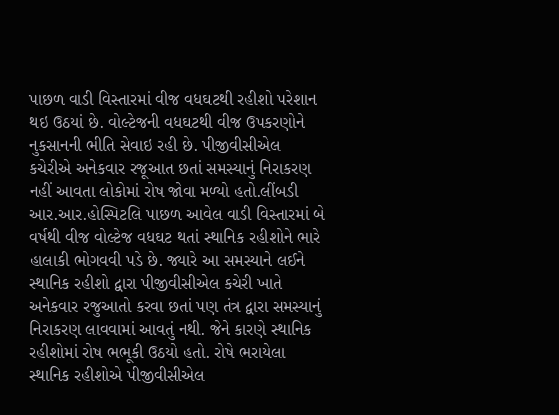પાછળ વાડી વિસ્તારમાં વીજ વધઘટથી રહીશો પરેશાન થઇ ઉઠયાં છે. વોલ્ટેજની વધઘટથી વીજ ઉપકરણોને નુકસાનની ભીતિ સેવાઇ રહી છે. પીજીવીસીએલ કચેરીએ અનેકવાર રજૂઆત છતાં સમસ્યાનું નિરાકરણ નહીં આવતા લોકોમાં રોષ જોવા મળ્યો હતો.લીંબડી આર.આર.હોસ્પિટલિ પાછળ આવેલ વાડી વિસ્તારમાં બે વર્ષથી વીજ વોલ્ટેજ વધઘટ થતાં સ્થાનિક રહીશોને ભારે હાલાકી ભોગવવી પડે છે. જ્યારે આ સમસ્યાને લઈને સ્થાનિક રહીશો દ્વારા પીજીવીસીએલ કચેરી ખાતે અનેકવાર રજુઆતો કરવા છતાં પણ તંત્ર દ્વારા સમસ્યાનું નિરાકરણ લાવવામાં આવતું નથી. જેને કારણે સ્થાનિક રહીશોમાં રોષ ભભૂકી ઉઠયો હતો. રોષે ભરાયેલા સ્થાનિક રહીશોએ પીજીવીસીએલ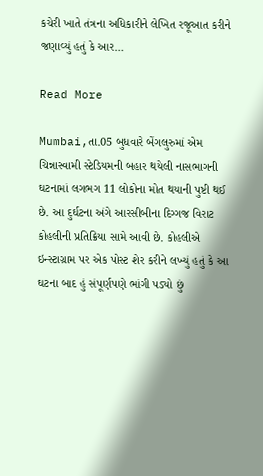કચેરી ખાતે તંત્રના અધિકારીને લેખિત રજૂઆત કરીને જણાવ્યું હતું કે આર…

Read More

Mumbai,તા.05 બુધવારે બેંગલુરુમાં એમ ચિન્નાસ્વામી સ્ટેડિયમની બહાર થયેલી નાસભાગની ઘટનામાં લગભગ 11 લોકોના મોત થયાની પુષ્ટી થઈ છે. આ દુર્ઘટના અંગે આરસીબીના દિગ્ગજ વિરાટ કોહલીની પ્રતિક્રિયા સામે આવી છે. કોહલીએ ઇન્સ્ટાગ્રામ પર એક પોસ્ટ શેર કરીને લખ્યું હતું કે આ ઘટના બાદ હું સંપૂર્ણપણે ભાંગી પડ્યો છું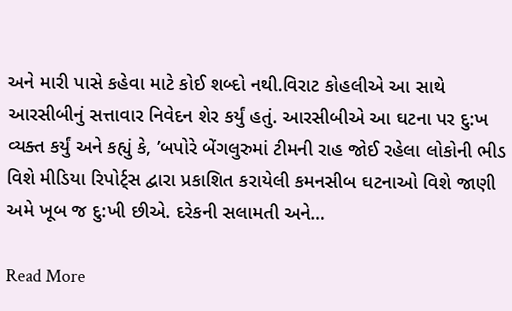અને મારી પાસે કહેવા માટે કોઈ શબ્દો નથી.વિરાટ કોહલીએ આ સાથે આરસીબીનું સત્તાવાર નિવેદન શેર કર્યું હતું. આરસીબીએ આ ઘટના પર દુ:ખ વ્યક્ત કર્યું અને કહ્યું કે, ’બપોરે બેંગલુરુમાં ટીમની રાહ જોઈ રહેલા લોકોની ભીડ વિશે મીડિયા રિપોર્ટ્સ દ્વારા પ્રકાશિત કરાયેલી કમનસીબ ઘટનાઓ વિશે જાણી અમે ખૂબ જ દુ:ખી છીએ. દરેકની સલામતી અને…

Read More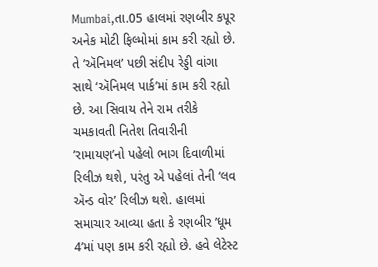Mumbai,તા.05 હાલમાં રણબીર કપૂર અનેક મોટી ફિલ્મોમાં કામ કરી રહ્યો છે. તે ’ઍનિમલ’ પછી સંદીપ રેડ્ડી વાંગા સાથે ‘ઍનિમલ પાર્ક’માં કામ કરી રહ્યો છે. આ સિવાય તેને રામ તરીકે ચમકાવતી નિતેશ તિવારીની ’રામાયણ’નો પહેલો ભાગ દિવાળીમાં રિલીઝ થશે, પરંતુ એ પહેલાં તેની ‘લવ ઍન્ડ વોર’ રિલીઝ થશે. હાલમાં સમાચાર આવ્યા હતા કે રણબીર ’ધૂમ 4’માં પણ કામ કરી રહ્યો છે. હવે લેટેસ્ટ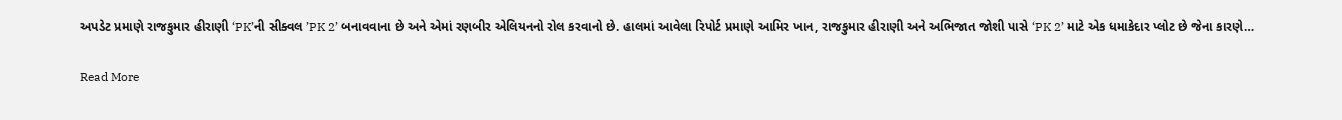અપડેટ પ્રમાણે રાજકુમાર હીરાણી ‘PK’ની સીક્વલ ’PK 2’ બનાવવાના છે અને એમાં રણબીર એલિયનનો રોલ કરવાનો છે. હાલમાં આવેલા રિપોર્ટ પ્રમાણે આમિર ખાન, રાજકુમાર હીરાણી અને અભિજાત જોશી પાસે ‘PK 2’ માટે એક ધમાકેદાર પ્લોટ છે જેના કારણે…

Read More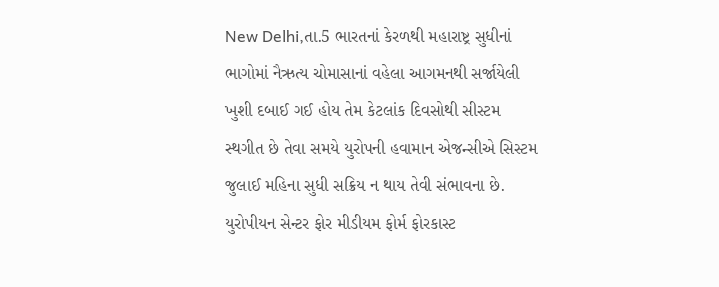New Delhi,તા.5 ભારતનાં કેરળથી મહારાષ્ટ્ર સુધીનાં ભાગોમાં નૈઋત્ય ચોમાસાનાં વહેલા આગમનથી સર્જાયેલી ખુશી દબાઈ ગઈ હોય તેમ કેટલાંક દિવસોથી સીસ્ટમ સ્થગીત છે તેવા સમયે યુરોપની હવામાન એજન્સીએ સિસ્ટમ જુલાઈ મહિના સુધી સક્રિય ન થાય તેવી સંભાવના છે. યુરોપીયન સેન્ટર ફોર મીડીયમ ફોર્મ ફોરકાસ્ટ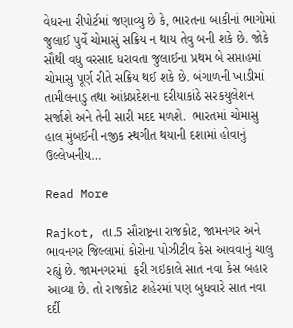વેધરના રીપોર્ટમાં જણાવ્યુ છે કે, ભારતના બાકીનાં ભાગોમાં જુલાઈ પુર્વે ચોમાસું સક્રિય ન થાય તેવુ બની શકે છે. જોકે સૌથી વધુ વરસાદ ધરાવતા જુલાઈના પ્રથમ બે સપ્તાહમાં ચોમાસુ પૂર્ણ રીતે સક્રિય થઈ શકે છે. બંગાળની ખાડીમાં તામીલનાડુ તથા આંધ્રપ્રદેશના દરીયાકાંઠે સરકયુલેશન સર્જાશે અને તેની સારી મદદ મળશે.  ભારતમાં ચોમાસુ હાલ મુંબઈની નજીક સ્થગીત થયાની દશામાં હોવાનું ઉલ્લેખનીય…

Read More

Rajkot, તા.5 સૌરાષ્ટ્રના રાજકોટ, જામનગર અને ભાવનગર જિલ્લામાં કોરોના પોઝીટીવ કેસ આવવાનું ચાલુ રહ્યું છે. જામનગરમાં  ફરી ગઇકાલે સાત નવા કેસ બહાર આવ્યા છે. તો રાજકોટ શહેરમાં પણ બુધવારે સાત નવા દર્દી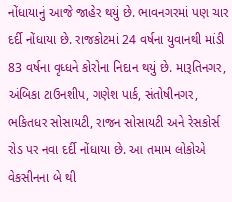નોંધાયાનું આજે જાહેર થયું છે. ભાવનગરમાં પણ ચાર દર્દી નોંધાયા છે. રાજકોટમાં 24 વર્ષના યુવાનથી માંડી 83 વર્ષના વૃધ્ધને કોરોના નિદાન થયું છે. મારૂતિનગર, અંબિકા ટાઉનશીપ, ગણેશ પાર્ક, સંતોષીનગર, ભકિતધર સોસાયટી, રાજન સોસાયટી અને રેસકોર્સ રોડ પર નવા દર્દી નોંધાયા છે. આ તમામ લોકોએ વેકસીનના બે થી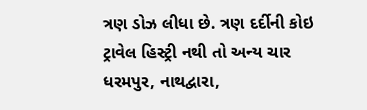ત્રણ ડોઝ લીધા છે. ત્રણ દર્દીની કોઇ ટ્રાવેલ હિસ્ટ્રી નથી તો અન્ય ચાર ધરમપુર, નાથદ્વારા,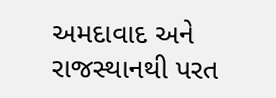અમદાવાદ અને રાજસ્થાનથી પરત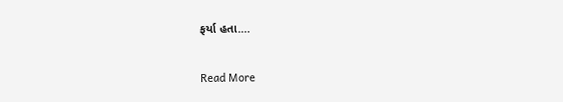ફર્યા હતા.…

Read More